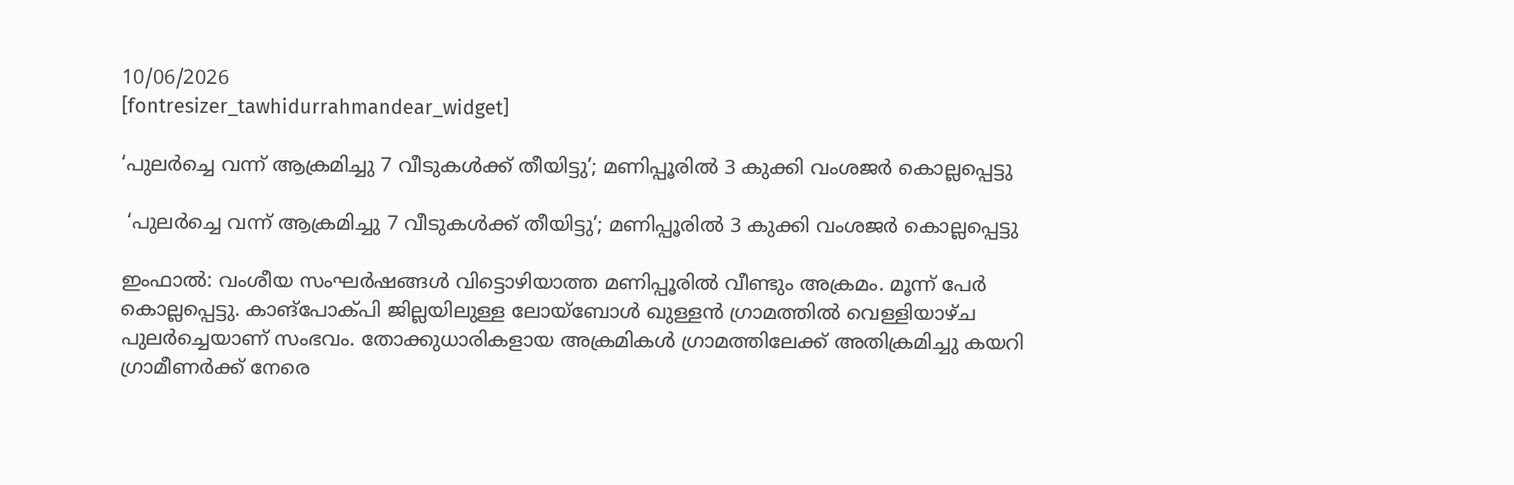10/06/2026
[fontresizer_tawhidurrahmandear_widget]

‘പുലർച്ചെ വന്ന് ആക്രമിച്ചു 7 വീടുകൾക്ക് തീയിട്ടു’; മണിപ്പൂരിൽ 3 കുക്കി വംശജർ കൊല്ലപ്പെട്ടു

 ‘പുലർച്ചെ വന്ന് ആക്രമിച്ചു 7 വീടുകൾക്ക് തീയിട്ടു’; മണിപ്പൂരിൽ 3 കുക്കി വംശജർ കൊല്ലപ്പെട്ടു

ഇംഫാൽ: വംശീയ സംഘർഷങ്ങൾ വിട്ടൊഴിയാത്ത മണിപ്പൂരിൽ വീണ്ടും അക്രമം. മൂന്ന് പേർ കൊല്ലപ്പെട്ടു. കാങ്‌പോക്പി ജില്ലയിലുള്ള ലോയ്‌ബോൾ ഖുള്ളൻ ഗ്രാമത്തിൽ വെള്ളിയാഴ്ച പുലർച്ചെയാണ് സംഭവം. തോക്കുധാരികളായ അക്രമികൾ ഗ്രാമത്തിലേക്ക് അതിക്രമിച്ചു കയറി ഗ്രാമീണർക്ക് നേരെ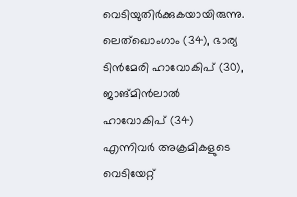വെടിയുതിർക്കുകയായിരുന്നു. ലെത്‌ഖൊംഗാം (34), ഭാര്യ ടിൻമേരി ഹാവോകിപ് (30), ജാങ്മിൻലാൽ ഹാവോകിപ് (34) എന്നിവർ അക്രമികളുടെ വെടിയേറ്റ്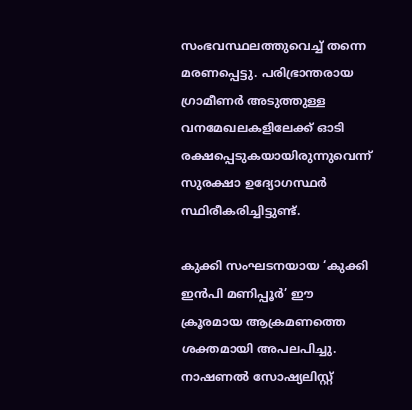സംഭവസ്ഥലത്തുവെച്ച് തന്നെ മരണപ്പെട്ടു. പരിഭ്രാന്തരായ ഗ്രാമീണർ അടുത്തുള്ള വനമേഖലകളിലേക്ക് ഓടി രക്ഷപ്പെടുകയായിരുന്നുവെന്ന് സുരക്ഷാ ഉദ്യോഗസ്ഥർ സ്ഥിരീകരിച്ചിട്ടുണ്ട്.

കുക്കി സംഘടനയായ ‘കുക്കി ഇൻപി മണിപ്പൂർ’ ഈ ക്രൂരമായ ആക്രമണത്തെ ശക്തമായി അപലപിച്ചു. നാഷണൽ സോഷ്യലിസ്റ്റ്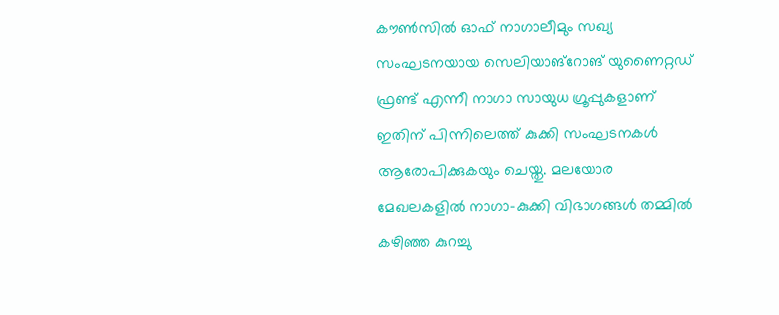കൗൺസിൽ ഓഫ് നാഗാലീമും സഖ്യ സംഘടനയായ സെലിയാങ്‌റോങ് യുണൈറ്റഡ് ഫ്രണ്ട് എന്നീ നാഗാ സായുധ ഗ്രൂപ്പുകളാണ് ഇതിന് പിന്നിലെത്ത് കുക്കി സംഘടനകൾ ആരോപിക്കുകയും ചെയ്തു. മലയോര മേഖലകളിൽ നാഗാ-കുക്കി വിഭാഗങ്ങൾ തമ്മിൽ കഴിഞ്ഞ കുറച്ചു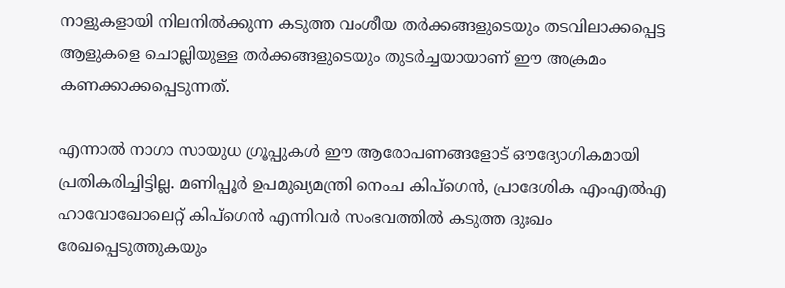നാളുകളായി നിലനിൽക്കുന്ന കടുത്ത വംശീയ തർക്കങ്ങളുടെയും തടവിലാക്കപ്പെട്ട ആളുകളെ ചൊല്ലിയുള്ള തർക്കങ്ങളുടെയും തുടർച്ചയായാണ് ഈ അക്രമം കണക്കാക്കപ്പെടുന്നത്.

എന്നാൽ നാഗാ സായുധ ഗ്രൂപ്പുകൾ ഈ ആരോപണങ്ങളോട് ഔദ്യോഗികമായി പ്രതികരിച്ചിട്ടില്ല. മണിപ്പൂർ ഉപമുഖ്യമന്ത്രി നെംച കിപ്‌ഗെൻ, പ്രാദേശിക എംഎൽഎ ഹാവോഖോലെറ്റ് കിപ്‌ഗെൻ എന്നിവർ സംഭവത്തിൽ കടുത്ത ദുഃഖം രേഖപ്പെടുത്തുകയും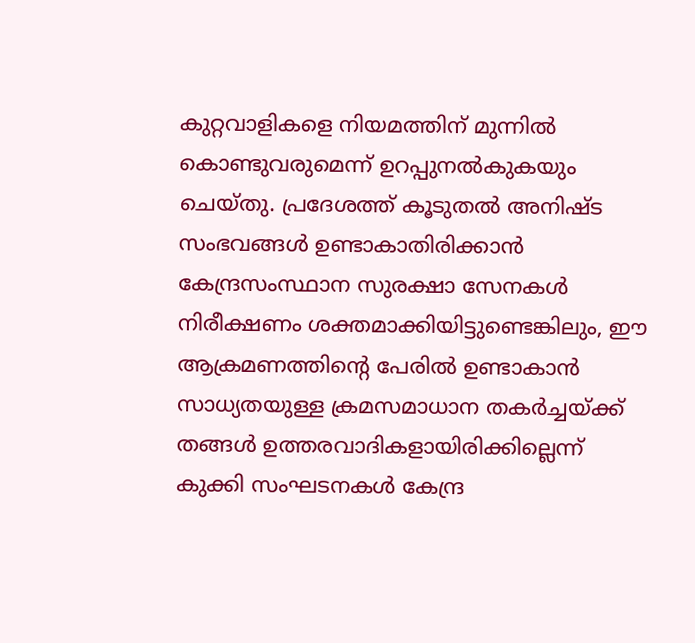കുറ്റവാളികളെ നിയമത്തിന് മുന്നിൽ കൊണ്ടുവരുമെന്ന് ഉറപ്പുനൽകുകയും ചെയ്തു. പ്രദേശത്ത് കൂടുതൽ അനിഷ്ട സംഭവങ്ങൾ ഉണ്ടാകാതിരിക്കാൻ കേന്ദ്രസംസ്ഥാന സുരക്ഷാ സേനകൾ നിരീക്ഷണം ശക്തമാക്കിയിട്ടുണ്ടെങ്കിലും, ഈ ആക്രമണത്തിന്റെ പേരിൽ ഉണ്ടാകാൻ സാധ്യതയുള്ള ക്രമസമാധാന തകർച്ചയ്ക്ക് തങ്ങൾ ഉത്തരവാദികളായിരിക്കില്ലെന്ന് കുക്കി സംഘടനകൾ കേന്ദ്ര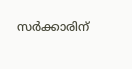സർക്കാരിന്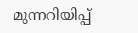മുന്നറിയിപ്പ്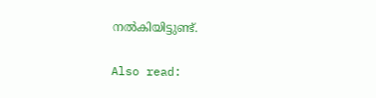നൽകിയിട്ടുണ്ട്.

Also read: